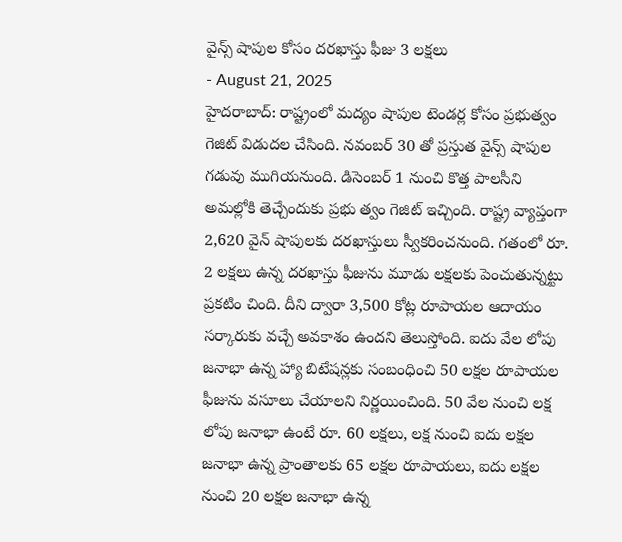వైన్స్ షాపుల కోసం దరఖాస్తు ఫీజు 3 లక్షలు
- August 21, 2025
హైదరాబాద్: రాష్ట్రంలో మద్యం షాపుల టెండర్ల కోసం ప్రభుత్వం గెజిట్ విడుదల చేసింది. నవంబర్ 30 తో ప్రస్తుత వైన్స్ షాపుల గడువు ముగియనుంది. డిసెంబర్ 1 నుంచి కొత్త పాలసీని అమల్లోకి తెచ్చేందుకు ప్రభు త్వం గెజిట్ ఇచ్చింది. రాష్ట్ర వ్యాప్తంగా 2,620 వైన్ షాపులకు దరఖాస్తులు స్వీకరించనుంది. గతంలో రూ. 2 లక్షలు ఉన్న దరఖాస్తు ఫీజును మూడు లక్షలకు పెంచుతున్నట్టు ప్రకటిం చింది. దీని ద్వారా 3,500 కోట్ల రూపాయల ఆదాయం సర్కారుకు వచ్చే అవకాశం ఉందని తెలుస్తోంది. ఐదు వేల లోపు జనాభా ఉన్న హ్యా బిటేషన్లకు సంబంధించి 50 లక్షల రూపాయల ఫీజును వసూలు చేయాలని నిర్ణయించింది. 50 వేల నుంచి లక్ష లోపు జనాభా ఉంటే రూ. 60 లక్షలు, లక్ష నుంచి ఐదు లక్షల జనాభా ఉన్న ప్రాంతాలకు 65 లక్షల రూపాయలు, ఐదు లక్షల నుంచి 20 లక్షల జనాభా ఉన్న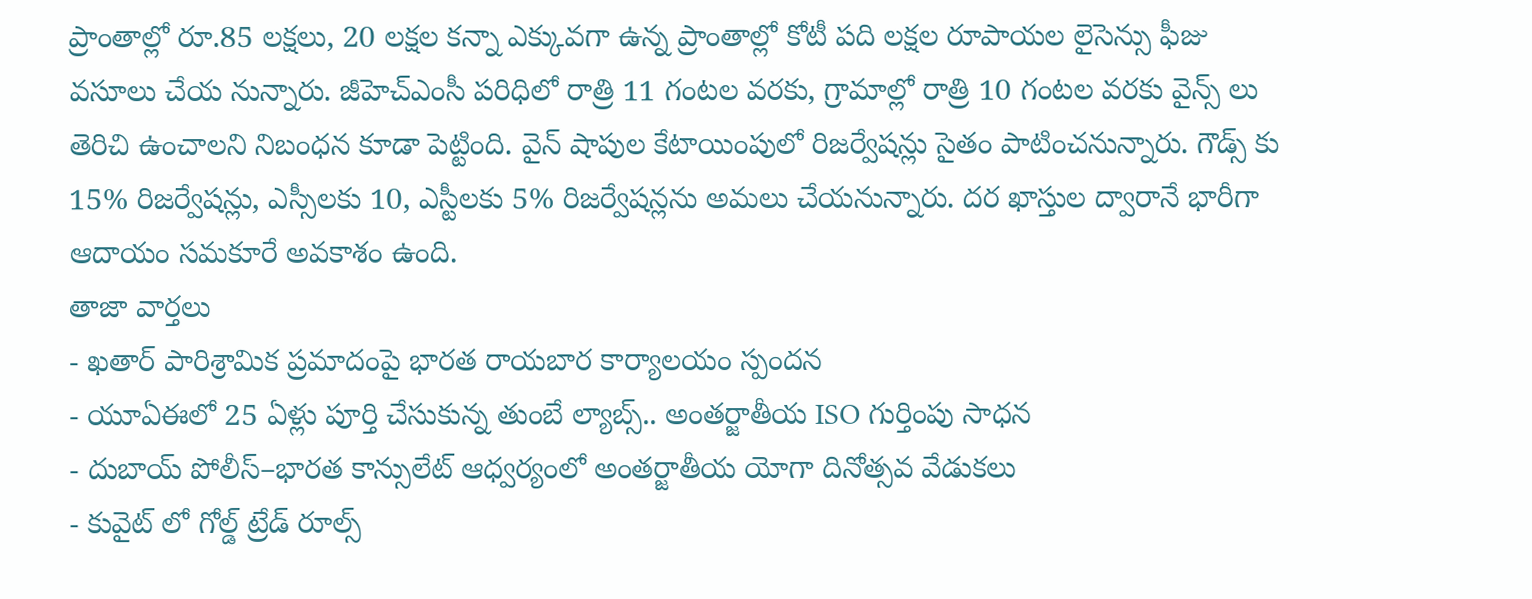ప్రాంతాల్లో రూ.85 లక్షలు, 20 లక్షల కన్నా ఎక్కువగా ఉన్న ప్రాంతాల్లో కోటీ పది లక్షల రూపాయల లైసెన్సు ఫీజు వసూలు చేయ నున్నారు. జీహెచ్ఎంసీ పరిధిలో రాత్రి 11 గంటల వరకు, గ్రామాల్లో రాత్రి 10 గంటల వరకు వైన్స్ లు తెరిచి ఉంచాలని నిబంధన కూడా పెట్టింది. వైన్ షాపుల కేటాయింపులో రిజర్వేషన్లు సైతం పాటించనున్నారు. గౌడ్స్ కు 15% రిజర్వేషన్లు, ఎస్సీలకు 10, ఎస్టీలకు 5% రిజర్వేషన్లను అమలు చేయనున్నారు. దర ఖాస్తుల ద్వారానే భారీగా ఆదాయం సమకూరే అవకాశం ఉంది.
తాజా వార్తలు
- ఖతార్ పారిశ్రామిక ప్రమాదంపై భారత రాయబార కార్యాలయం స్పందన
- యూఏఈలో 25 ఏళ్లు పూర్తి చేసుకున్న తుంబే ల్యాబ్స్.. అంతర్జాతీయ ISO గుర్తింపు సాధన
- దుబాయ్ పోలీస్–భారత కాన్సులేట్ ఆధ్వర్యంలో అంతర్జాతీయ యోగా దినోత్సవ వేడుకలు
- కువైట్ లో గోల్డ్ ట్రేడ్ రూల్స్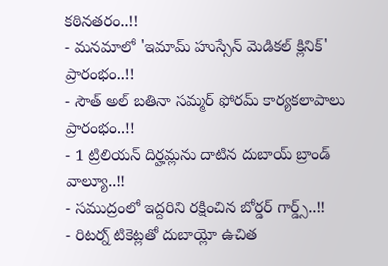కఠినతరం..!!
- మనమాలో 'ఇమామ్ హుస్సేన్ మెడికల్ క్లినిక్' ప్రారంభం..!!
- సౌత్ అల్ బతినా సమ్మర్ ఫోరమ్ కార్యకలాపాలు ప్రారంభం..!!
- 1 ట్రిలియన్ దిర్హమ్లను దాటిన దుబాయ్ బ్రాండ్ వాల్యూ..!!
- సముద్రంలో ఇద్దరిని రక్షించిన బోర్డర్ గార్డ్స్..!!
- రిటర్న్ టికెట్లతో దుబాయ్లో ఉచిత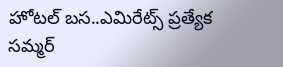హోటల్ బస..ఎమిరేట్స్ ప్రత్యేక సమ్మర్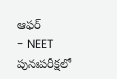ఆఫర్
- NEET పునఃపరీక్షలో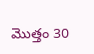మొత్తం 30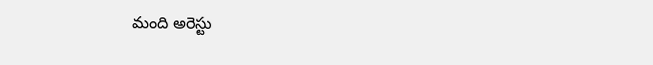మంది అరెస్టు